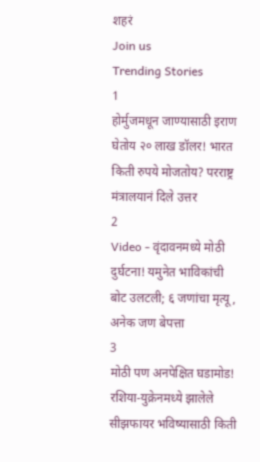शहरं
Join us
Trending Stories
1
होर्मुजमधून जाण्यासाठी इराण घेतोय २० लाख डॉलर! भारत किती रुपये मोजतोय? परराष्ट्र मंत्रालयानं दिले उत्तर
2
Video - वृंदावनमध्ये मोठी दुर्घटना! यमुनेत भाविकांची बोट उलटली; ६ जणांचा मृत्यू, अनेक जण बेपत्ता
3
मोठी पण अनपेक्षित घडामोड! रशिया-युक्रेनमध्ये झालेले सीझफायर भविष्यासाठी किती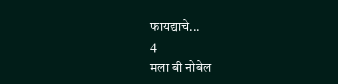फायद्याचे...
4
मला बी नोबेल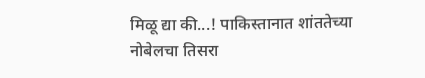मिळू द्या की...! पाकिस्तानात शांततेच्या नोबेलचा तिसरा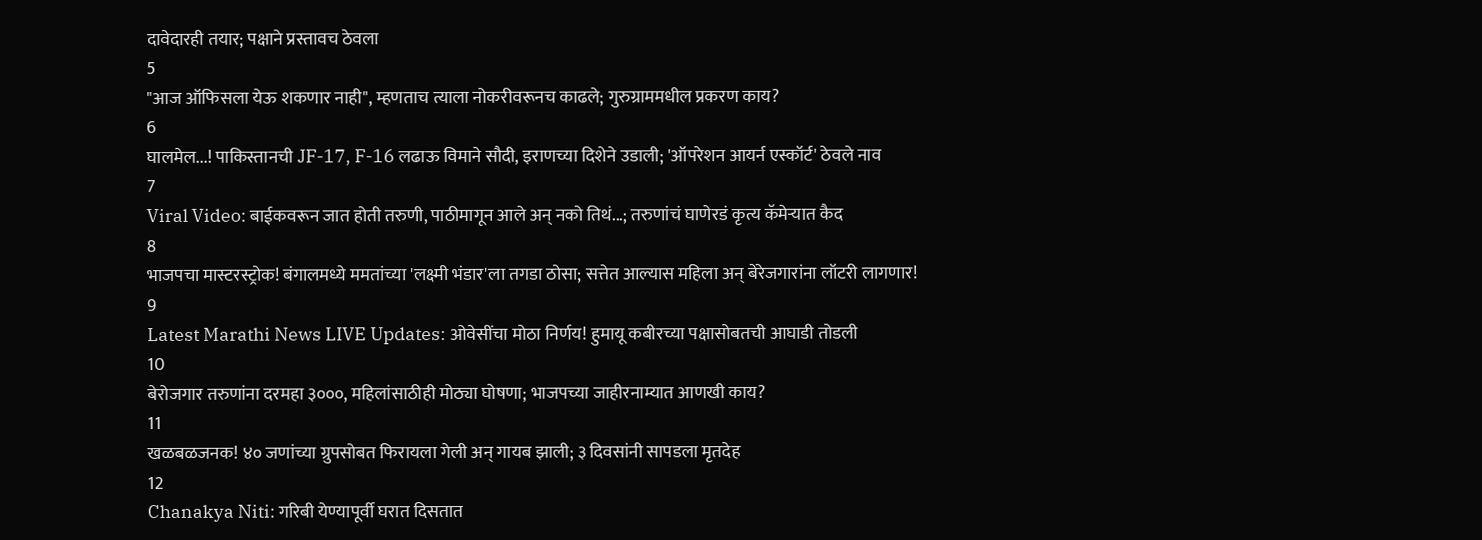दावेदारही तयार; पक्षाने प्रस्तावच ठेवला
5
"आज ऑफिसला येऊ शकणार नाही", म्हणताच त्याला नोकरीवरूनच काढले; गुरुग्राममधील प्रकरण काय?
6
घालमेल...! पाकिस्तानची JF-17, F-16 लढाऊ विमाने सौदी, इराणच्या दिशेने उडाली; 'ऑपरेशन आयर्न एस्कॉर्ट' ठेवले नाव
7
Viral Video: बाईकवरून जात होती तरुणी, पाठीमागून आले अन् नको तिथं...; तरुणांचं घाणेरडं कृत्य कॅमेऱ्यात कैद
8
भाजपचा मास्टरस्ट्रोक! बंगालमध्ये ममतांच्या 'लक्ष्मी भंडार'ला तगडा ठोसा; सत्तेत आल्यास महिला अन् बेरेजगारांना लॉटरी लागणार!
9
Latest Marathi News LIVE Updates: ओवेसींचा मोठा निर्णय! हुमायू कबीरच्या पक्षासोबतची आघाडी तोडली
10
बेरोजगार तरुणांना दरमहा ३०००, महिलांसाठीही मोठ्या घोषणा; भाजपच्या जाहीरनाम्यात आणखी काय?
11
खळबळजनक! ४० जणांच्या ग्रुपसोबत फिरायला गेली अन् गायब झाली; ३ दिवसांनी सापडला मृतदेह
12
Chanakya Niti: गरिबी येण्यापूर्वी घरात दिसतात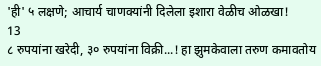'ही' ५ लक्षणे; आचार्य चाणक्यांनी दिलेला इशारा वेळीच ओळखा!
13
८ रुपयांना खरेदी, ३० रुपयांना विक्री...! हा झुमकेवाला तरुण कमावतोय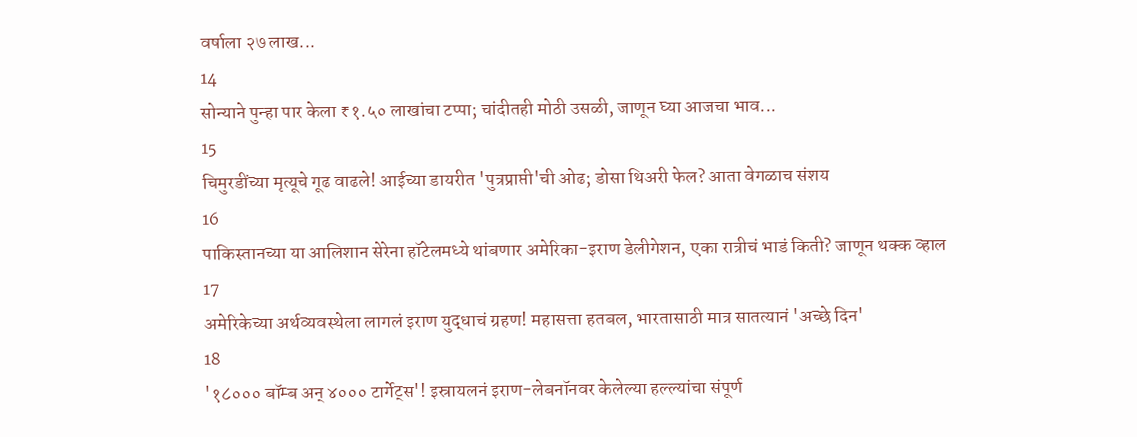वर्षाला २७ लाख...
14
सोन्याने पुन्हा पार केला ₹१.५० लाखांचा टप्पा; चांदीतही मोठी उसळी, जाणून घ्या आजचा भाव...
15
चिमुरडींच्या मृत्यूचे गूढ वाढले! आईच्या डायरीत 'पुत्रप्राप्ती'ची ओढ; डोसा थिअरी फेल? आता वेगळाच संशय
16
पाकिस्तानच्या या आलिशान सेरेना हॉटेलमध्ये थांबणार अमेरिका-इराण डेलीगेशन, एका रात्रीचं भाडं किती? जाणून थक्क व्हाल
17
अमेरिकेच्या अर्थव्यवस्थेला लागलं इराण युद्धाचं ग्रहण! महासत्ता हतबल, भारतासाठी मात्र सातत्यानं 'अच्छे दिन'
18
'१८००० बॉम्ब अन् ४००० टार्गेट्स'! इस्रायलनं इराण-लेबनॉनवर केलेल्या हल्ल्यांचा संपूर्ण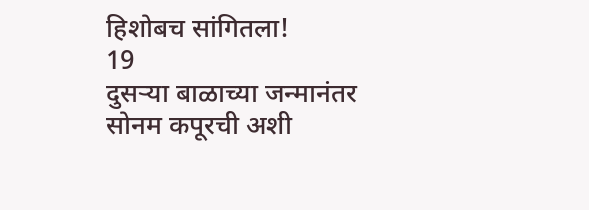हिशोबच सांगितला!
19
दुसऱ्या बाळाच्या जन्मानंतर सोनम कपूरची अशी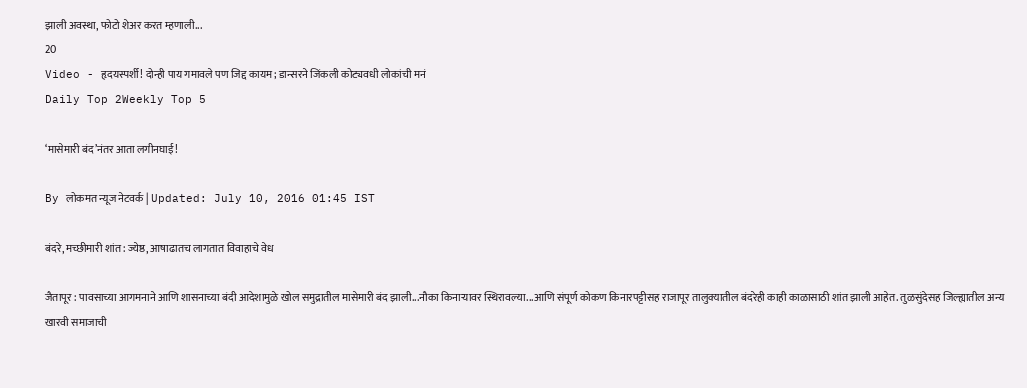झाली अवस्था, फोटो शेअर करत म्हणाली...
20
Video - हृदयस्पर्शी! दोन्ही पाय गमावले पण जिद्द कायम; डान्सरने जिंकली कोट्यवधी लोकांची मनं
Daily Top 2Weekly Top 5

‘मासेमारी बंद’नंतर आता लगीनघाई!

By लोकमत न्यूज नेटवर्क | Updated: July 10, 2016 01:45 IST

बंदरे, मच्छीमारी शांत : ज्येष्ठ, आषाढातच लागतात विवाहाचे वेध

जैतापूर : पावसाच्या आगमनाने आणि शासनाच्या बंदी आदेशामुळे खोल समुद्रातील मासेमारी बंद झाली...नौका किनाऱ्यावर स्थिरावल्या...आणि संपूर्ण कोकण किनारपट्टीसह राजापूर तालुक्यातील बंदरेही काही काळासाठी शांत झाली आहेत. तुळसुंदेसह जिल्ह्यातील अन्य खारवी समाजाची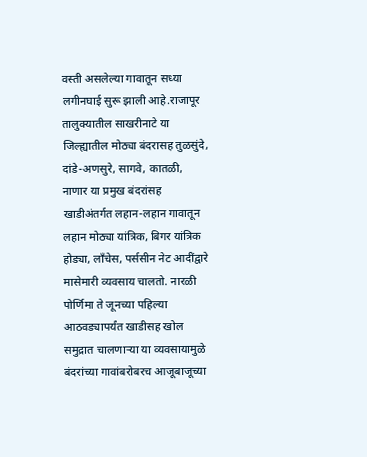वस्ती असलेल्या गावातून सध्या लगीनघाई सुरू झाली आहे.राजापूर तालुक्यातील साखरीनाटे या जिल्ह्यातील मोठ्या बंदरासह तुळसुंदे, दांडे-अणसुरे, सागवे, कातळी, नाणार या प्रमुख बंदरांसह खाडीअंतर्गत लहान-लहान गावातून लहान मोठ्या यांत्रिक, बिगर यांत्रिक होड्या, लाँचेस, पर्ससीन नेट आदींद्वारे मासेमारी व्यवसाय चालतो. नारळी पोर्णिमा ते जूनच्या पहिल्या आठवड्यापर्यंत खाडीसह खोल समुद्रात चालणाऱ्या या व्यवसायामुळे बंदरांच्या गावांबरोबरच आजूबाजूच्या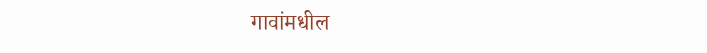गावांमधील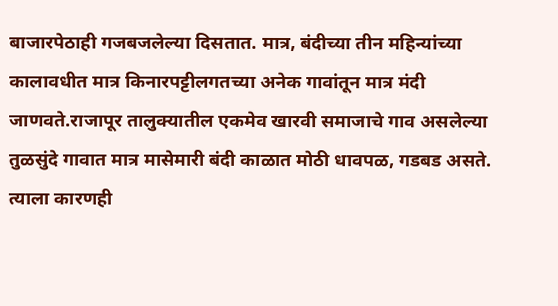बाजारपेठाही गजबजलेल्या दिसतात. मात्र, बंदीच्या तीन महिन्यांच्या कालावधीत मात्र किनारपट्टीलगतच्या अनेक गावांतून मात्र मंदी जाणवते.राजापूर तालुक्यातील एकमेव खारवी समाजाचे गाव असलेल्या तुळसुंदे गावात मात्र मासेमारी बंदी काळात मोठी धावपळ, गडबड असते. त्याला कारणही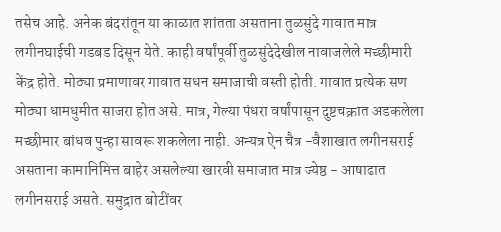तसेच आहे. अनेक बंदरांतून या काळात शांतता असताना तुळसुंदे गावात मात्र लगीनघाईची गडबड दिसून येते. काही वर्षांपूर्वी तुळसुंदेदेखील नावाजलेले मच्छीमारी केंद्र होते. मोठ्या प्रमाणावर गावात सधन समाजाची वस्ती होती. गावात प्रत्येक सण मोठ्या धामधुमीत साजरा होत असे. मात्र, गेल्या पंधरा वर्षांपासून दुष्टचक्रात अडकलेला मच्छीमार बांधव पुन्हा सावरू शकलेला नाही. अन्यत्र ऐन चैत्र -वैशाखात लगीनसराई असताना कामानिमित्त बाहेर असलेल्या खारवी समाजात मात्र ज्येष्ठ - आषाढात लगीनसराई असते. समुद्रात बोटींवर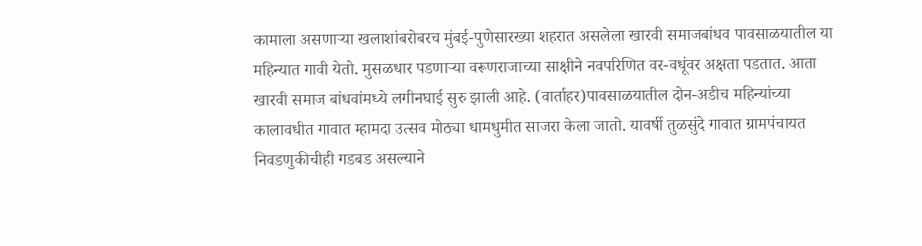कामाला असणाऱ्या खलाशांबरोबरच मुंबई-पुणेसारख्या शहरात असलेला खारवी समाजबांधव पावसाळयातील या महिन्यात गावी येतो. मुसळधार पडणाऱ्या वरूणराजाच्या साक्षीने नवपरिणित वर-वधूंवर अक्षता पडतात. आता खारवी समाज बांधवांमध्ये लगीनघाई सुरु झाली आहे. (वार्ताहर)पावसाळयातील दोन-अडीच महिन्यांच्या कालावधीत गावात म्हामदा उत्सव मोठ्या धामधुमीत साजरा केला जातो. यावर्षी तुळसुंदे गावात ग्रामपंचायत निवडणुकीचीही गडबड असल्याने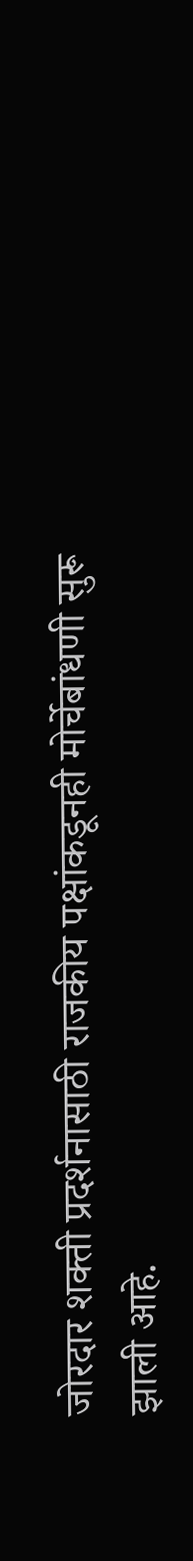जोरदार शक्ती प्रदर्शनासाठी राजकीय पक्षांकडूनही मोर्चेबांधणी सुरू झाली आहे.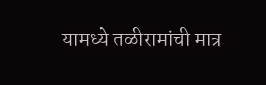यामध्ये तळीरामांची मात्र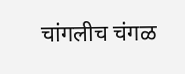चांगलीच चंगळ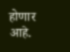होणार आहे.